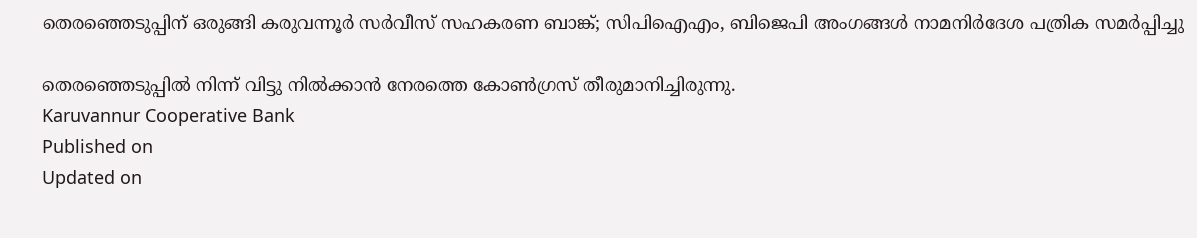തെരഞ്ഞെടുപ്പിന് ഒരുങ്ങി കരുവന്നൂർ സർവീസ് സഹകരണ ബാങ്ക്; സിപിഐഎം, ബിജെപി അംഗങ്ങൾ നാമനിർദേശ പത്രിക സമർപ്പിച്ചു

തെരഞ്ഞെടുപ്പിൽ നിന്ന് വിട്ടു നിൽക്കാൻ നേരത്തെ കോൺഗ്രസ് തീരുമാനിച്ചിരുന്നു.
Karuvannur Cooperative Bank
Published on
Updated on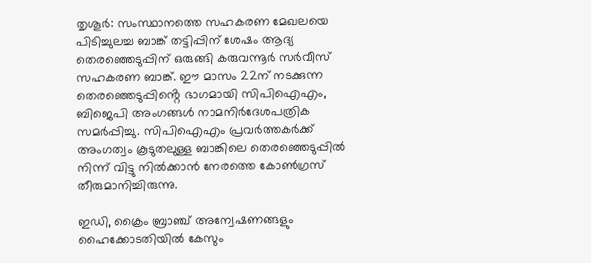തൃശൂർ: സംസ്ഥാനത്തെ സഹകരണ മേഖലയെ പിടിച്ചുലച്ച ബാങ്ക് തട്ടിപ്പിന് ശേഷം ആദ്യ തെരഞ്ഞെടുപ്പിന് ഒരുങ്ങി കരുവന്നൂർ സർവീസ് സഹകരണ ബാങ്ക്. ഈ മാസം 22ന് നടക്കുന്ന തെരഞ്ഞെടുപ്പിൻ്റെ ഭാഗമായി സിപിഐഎം, ബിജെപി അംഗങ്ങൾ നാമനിർദേശപത്രിക സമർപ്പിച്ചു. സിപിഐഎം പ്രവർത്തകർക്ക് അംഗത്വം കൂടുതലുള്ള ബാങ്കിലെ തെരഞ്ഞെടുപ്പിൽ നിന്ന് വിട്ടു നിൽക്കാൻ നേരത്തെ കോൺഗ്രസ് തീരുമാനിച്ചിരുന്നു.

ഇഡി, ക്രൈം ബ്രാഞ്ച് അന്വേഷണങ്ങളും ഹൈക്കോടതിയിൽ കേസും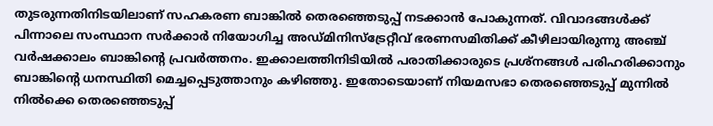തുടരുന്നതിനിടയിലാണ് സഹകരണ ബാങ്കിൽ തെരഞ്ഞെടുപ്പ് നടക്കാൻ പോകുന്നത്. വിവാദങ്ങൾക്ക് പിന്നാലെ സംസ്ഥാന സർക്കാർ നിയോഗിച്ച അഡ്മിനിസ്ട്രേറ്റീവ് ഭരണസമിതിക്ക് കീഴിലായിരുന്നു അഞ്ച് വർഷക്കാലം ബാങ്കിൻ്റെ പ്രവർത്തനം. ഇക്കാലത്തിനിടിയിൽ പരാതിക്കാരുടെ പ്രശ്നങ്ങൾ പരിഹരിക്കാനും ബാങ്കിൻ്റെ ധനസ്ഥിതി മെച്ചപ്പെടുത്താനും കഴിഞ്ഞു. ഇതോടെയാണ് നിയമസഭാ തെരഞ്ഞെടുപ്പ് മുന്നിൽ നിൽക്കെ തെരഞ്ഞെടുപ്പ്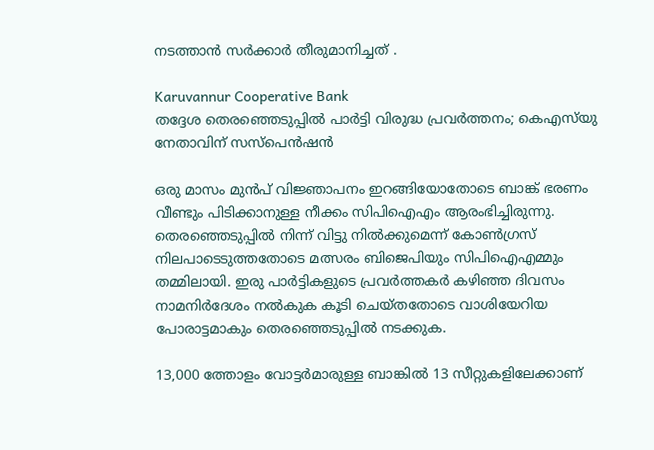നടത്താൻ സർക്കാർ തീരുമാനിച്ചത് .

Karuvannur Cooperative Bank
തദ്ദേശ തെരഞ്ഞെടുപ്പിൽ പാർട്ടി വിരുദ്ധ പ്രവർത്തനം; കെഎസ്‌യു നേതാവിന് സസ്പെൻഷൻ

ഒരു മാസം മുൻപ് വിജ്ഞാപനം ഇറങ്ങിയോതോടെ ബാങ്ക് ഭരണം വീണ്ടും പിടിക്കാനുള്ള നീക്കം സിപിഐഎം ആരംഭിച്ചിരുന്നു. തെരഞ്ഞെടുപ്പിൽ നിന്ന് വിട്ടു നിൽക്കുമെന്ന് കോൺഗ്രസ് നിലപാടെടുത്തതോടെ മത്സരം ബിജെപിയും സിപിഐഎമ്മും തമ്മിലായി. ഇരു പാർട്ടികളുടെ പ്രവർത്തകർ കഴിഞ്ഞ ദിവസം നാമനിർദേശം നൽകുക കൂടി ചെയ്തതോടെ വാശിയേറിയ പോരാട്ടമാകും തെരഞ്ഞെടുപ്പിൽ നടക്കുക.

13,000 ത്തോളം വോട്ടർമാരുള്ള ബാങ്കിൽ 13 സീറ്റുകളിലേക്കാണ്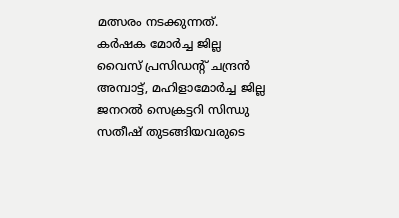മത്സരം നടക്കുന്നത്. കർഷക മോർച്ച ജില്ല വൈസ് പ്രസിഡൻ്റ് ചന്ദ്രന്‍ അമ്പാട്ട്, മഹിളാമോര്‍ച്ച ജില്ല ജനറല്‍ സെക്രട്ടറി സിന്ധു സതീഷ് തുടങ്ങിയവരുടെ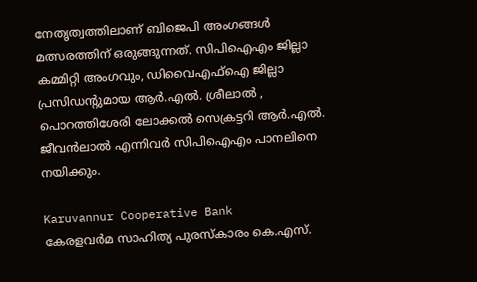നേതൃത്വത്തിലാണ് ബിജെപി അംഗങ്ങൾ മത്സരത്തിന് ഒരുങ്ങുന്നത്. സിപിഐഎം ജില്ലാ കമ്മിറ്റി അംഗവും, ഡിവൈഎഫ്ഐ ജില്ലാ പ്രസിഡൻ്റുമായ ആർ.എൽ. ശ്രീലാൽ , പൊറത്തിശേരി ലോക്കൽ സെക്രട്ടറി ആർ.എൽ. ജീവൻലാൽ എന്നിവർ സിപിഐഎം പാനലിനെ നയിക്കും.

Karuvannur Cooperative Bank
കേരളവർമ സാഹിത്യ പുരസ്‌കാരം കെ.എസ്.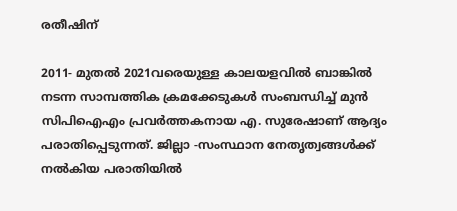രതീഷിന്

2011- മുതൽ 2021വരെയുള്ള കാലയളവിൽ ബാങ്കിൽ നടന്ന സാമ്പത്തിക ക്രമക്കേടുകൾ സംബന്ധിച്ച് മുൻ സിപിഐഎം പ്രവർത്തകനായ എ. സുരേഷാണ് ആദ്യം പരാതിപ്പെടുന്നത്. ജില്ലാ -സംസ്ഥാന നേതൃത്വങ്ങൾക്ക് നൽകിയ പരാതിയിൽ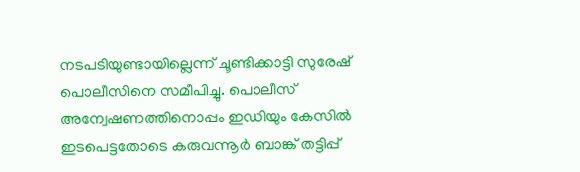നടപടിയുണ്ടായില്ലെന്ന് ചൂണ്ടിക്കാട്ടി സുരേഷ് പൊലീസിനെ സമീപിച്ചു. പൊലീസ് അന്വേഷണത്തിനൊപ്പം ഇഡിയും കേസിൽ ഇടപെട്ടതോടെ കരുവന്നൂർ ബാങ്ക് തട്ടിപ്പ്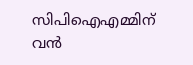സിപിഐഎമ്മിന് വൻ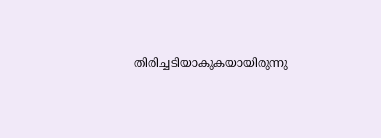തിരിച്ചടിയാകുകയായിരുന്നു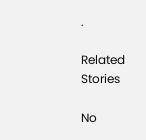.

Related Stories

No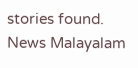stories found.
News Malayalam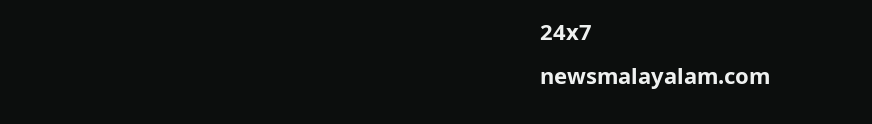24x7
newsmalayalam.com